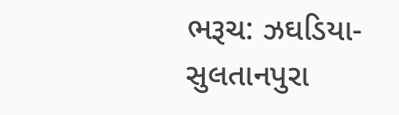ભરૂચ: ઝઘડિયા-સુલતાનપુરા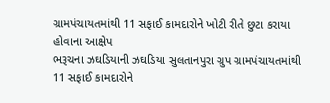ગ્રામપંચાયતમાંથી 11 સફાઈ કામદારોને ખોટી રીતે છુટા કરાયા હોવાના આક્ષેપ
ભરૂચના ઝઘડિયાની ઝઘડિયા સુલતાનપુરા ગ્રુપ ગ્રામપંચાયતમાંથી 11 સફાઈ કામદારોને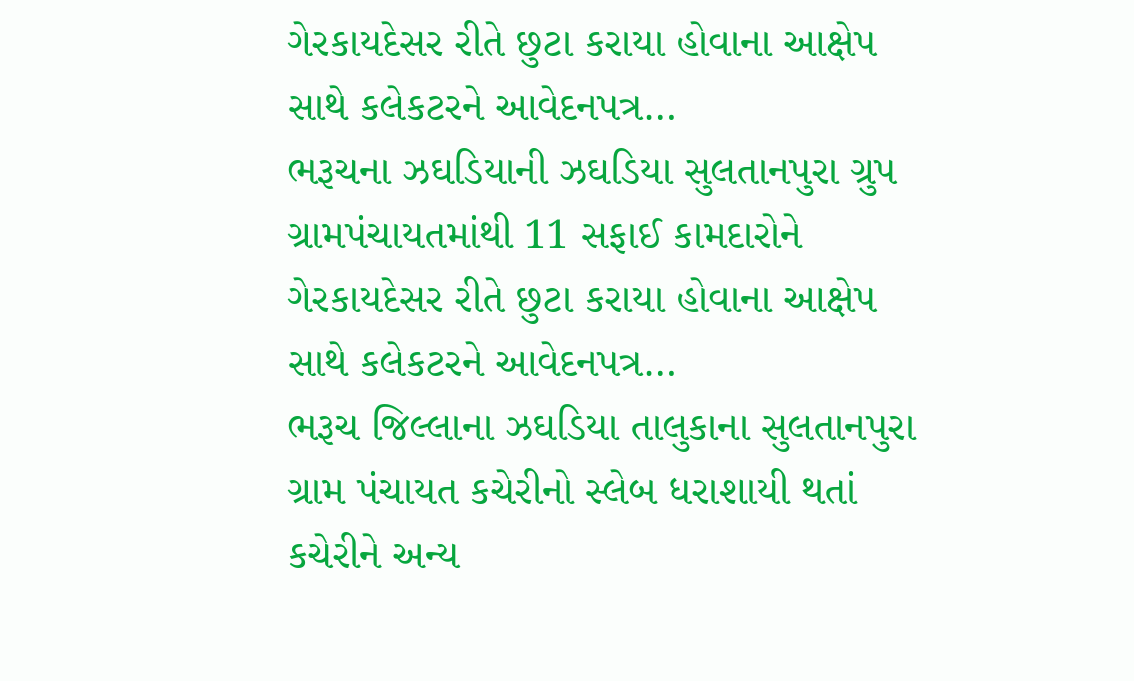ગેરકાયદેસર રીતે છુટા કરાયા હોવાના આક્ષેપ સાથે કલેકટરને આવેદનપત્ર…
ભરૂચના ઝઘડિયાની ઝઘડિયા સુલતાનપુરા ગ્રુપ ગ્રામપંચાયતમાંથી 11 સફાઈ કામદારોને ગેરકાયદેસર રીતે છુટા કરાયા હોવાના આક્ષેપ સાથે કલેકટરને આવેદનપત્ર…
ભરૂચ જિલ્લાના ઝઘડિયા તાલુકાના સુલતાનપુરા ગ્રામ પંચાયત કચેરીનો સ્લેબ ધરાશાયી થતાં કચેરીને અન્ય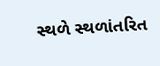સ્થળે સ્થળાંતરિત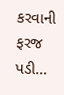કરવાની ફરજ પડી…